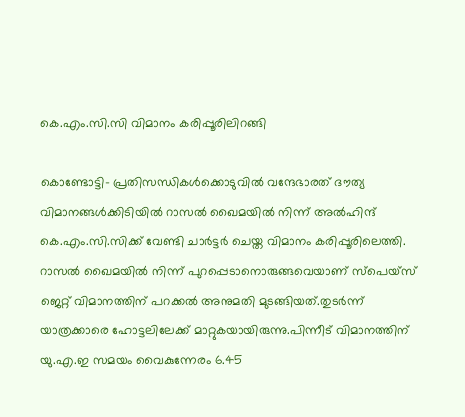കെ.എം.സി.സി വിമാനം കരിപ്പൂരിലിറങ്ങി

കൊണ്ടോട്ടി- പ്രതിസന്ധികൾക്കൊടുവിൽ വന്ദേഭാരത് ദൗത്യ വിമാനങ്ങൾക്കിടിയിൽ റാസൽ ഖൈമയിൽ നിന്ന് അൽഹിന്ദ് കെ.എം.സി.സിക്ക് വേണ്ടി ചാർട്ടർ ചെയ്ത വിമാനം കരിപ്പൂരിലെത്തി. റാസൽ ഖൈമയിൽ നിന്ന് പുറപ്പെടാനൊരുങ്ങവെയാണ് സ്‌പെയ്‌സ് ജെറ്റ് വിമാനത്തിന് പറക്കൽ അനുമതി മുടങ്ങിയത്.തുടർന്ന് യാത്രക്കാരെ ഹോട്ടലിലേക്ക് മാറ്റുകയായിരുന്നു.പിന്നീട് വിമാനത്തിന് യു.എ.ഇ സമയം വൈകുന്നേരം 6.45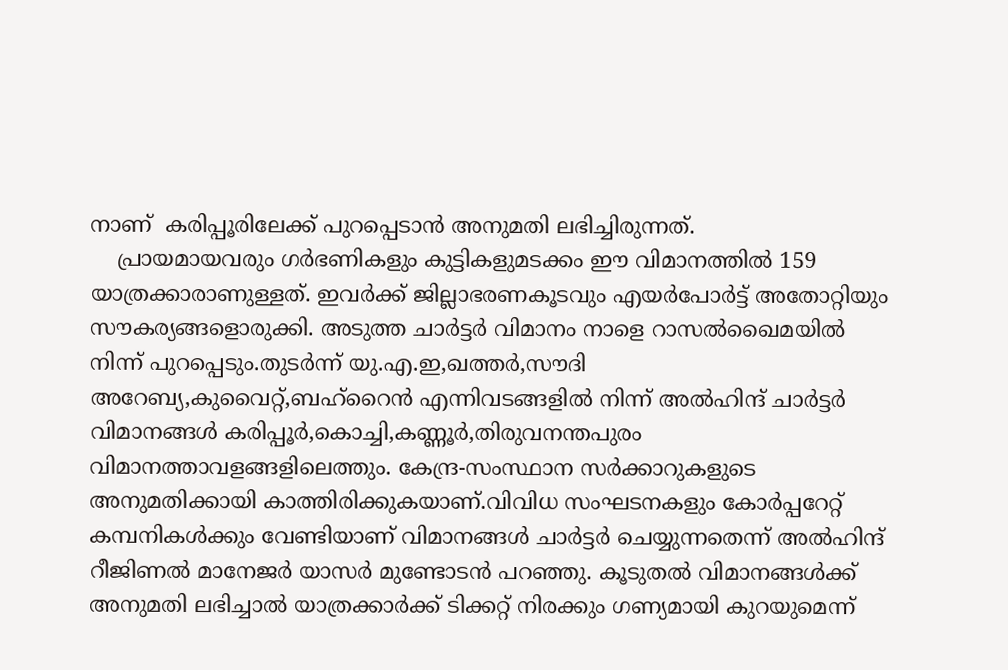നാണ്  കരിപ്പൂരിലേക്ക് പുറപ്പെടാൻ അനുമതി ലഭിച്ചിരുന്നത്.
    പ്രായമായവരും ഗർഭണികളും കുട്ടികളുമടക്കം ഈ വിമാനത്തിൽ 159 യാത്രക്കാരാണുള്ളത്. ഇവർക്ക് ജില്ലാഭരണകൂടവും എയർപോർട്ട് അതോറ്റിയും സൗകര്യങ്ങളൊരുക്കി. അടുത്ത ചാർട്ടർ വിമാനം നാളെ റാസൽഖൈമയിൽ നിന്ന് പുറപ്പെടും.തുടർന്ന് യു.എ.ഇ,ഖത്തർ,സൗദി അറേബ്യ,കുവൈറ്റ്,ബഹ്‌റൈൻ എന്നിവടങ്ങളിൽ നിന്ന് അൽഹിന്ദ് ചാർട്ടർ വിമാനങ്ങൾ കരിപ്പൂർ,കൊച്ചി,കണ്ണൂർ,തിരുവനന്തപുരം വിമാനത്താവളങ്ങളിലെത്തും. കേന്ദ്ര-സംസ്ഥാന സർക്കാറുകളുടെ അനുമതിക്കായി കാത്തിരിക്കുകയാണ്.വിവിധ സംഘടനകളും കോർപ്പറേറ്റ് കമ്പനികൾക്കും വേണ്ടിയാണ് വിമാനങ്ങൾ ചാർട്ടർ ചെയ്യുന്നതെന്ന് അൽഹിന്ദ് റീജിണൽ മാനേജർ യാസർ മുണ്ടോടൻ പറഞ്ഞു. കൂടുതൽ വിമാനങ്ങൾക്ക് അനുമതി ലഭിച്ചാൽ യാത്രക്കാർക്ക് ടിക്കറ്റ് നിരക്കും ഗണ്യമായി കുറയുമെന്ന്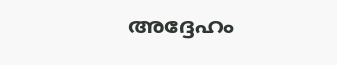അദ്ദേഹം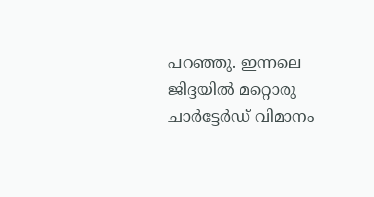പറഞ്ഞു. ഇന്നലെ ജിദ്ദയിൽ മറ്റൊരു ചാർട്ടേർഡ് വിമാനം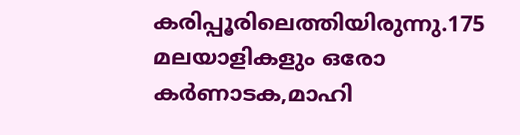കരിപ്പൂരിലെത്തിയിരുന്നു.175 മലയാളികളും ഒരോ കർണാടക,മാഹി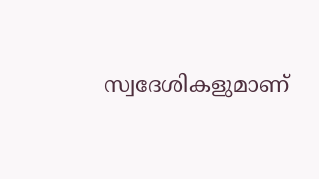സ്വദേശികളുമാണ്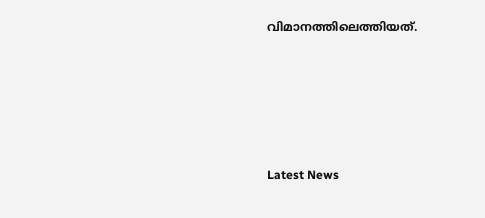വിമാനത്തിലെത്തിയത്.





Latest News